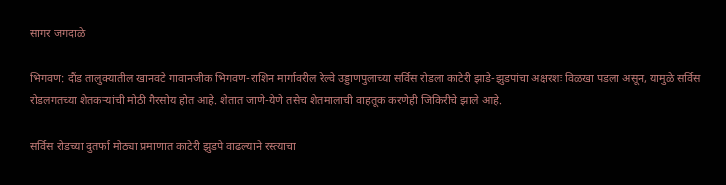सागर जगदाळे

भिगवण: दौंड तालुक्यातील खानवटे गावानजीक भिगवण-राशिन मार्गावरील रेल्वे उड्डाणपुलाच्या सर्विस रोडला काटेरी झाडे-झुडपांचा अक्षरशः विळखा पडला असून, यामुळे सर्विस रोडलगतच्या शेतकऱ्यांची मोठी गैरसोय होत आहे. शेतात जाणे-येणे तसेच शेतमालाची वाहतूक करणेही जिकिरीचे झाले आहे.

सर्विस रोडच्या दुतर्फा मोठ्या प्रमाणात काटेरी झुडपे वाढल्याने रस्त्याचा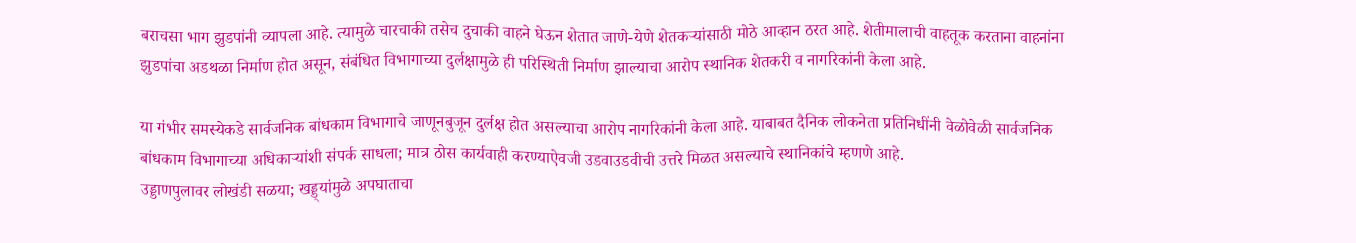बराचसा भाग झुडपांनी व्यापला आहे. त्यामुळे चारचाकी तसेच दुचाकी वाहने घेऊन शेतात जाणे-येणे शेतकऱ्यांसाठी मोठे आव्हान ठरत आहे. शेतीमालाची वाहतूक करताना वाहनांना झुडपांचा अडथळा निर्माण होत असून, संबंधित विभागाच्या दुर्लक्षामुळे ही परिस्थिती निर्माण झाल्याचा आरोप स्थानिक शेतकरी व नागरिकांनी केला आहे.

या गंभीर समस्येकडे सार्वजनिक बांधकाम विभागाचे जाणूनबुजून दुर्लक्ष होत असल्याचा आरोप नागरिकांनी केला आहे. याबाबत दैनिक लोकनेता प्रतिनिधींनी वेळोवेळी सार्वजनिक बांधकाम विभागाच्या अधिकाऱ्यांशी संपर्क साधला; मात्र ठोस कार्यवाही करण्याऐवजी उडवाउडवीची उत्तरे मिळत असल्याचे स्थानिकांचे म्हणणे आहे.
उड्डाणपुलावर लोखंडी सळया; खड्ड्यांमुळे अपघाताचा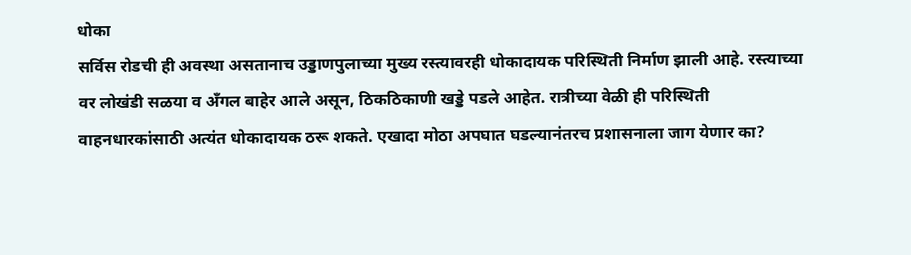धोका
सर्विस रोडची ही अवस्था असतानाच उड्डाणपुलाच्या मुख्य रस्त्यावरही धोकादायक परिस्थिती निर्माण झाली आहे. रस्त्याच्या वर लोखंडी सळया व अँगल बाहेर आले असून, ठिकठिकाणी खड्डे पडले आहेत. रात्रीच्या वेळी ही परिस्थिती वाहनधारकांसाठी अत्यंत धोकादायक ठरू शकते. एखादा मोठा अपघात घडल्यानंतरच प्रशासनाला जाग येणार का?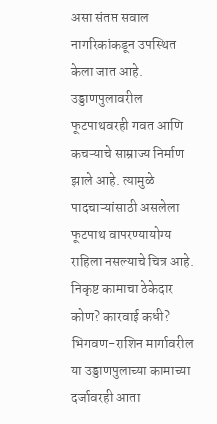असा संतप्त सवाल नागरिकांकडून उपस्थित केला जात आहे. उड्डाणपुलावरील फूटपाथवरही गवत आणि कचऱ्याचे साम्राज्य निर्माण झाले आहे. त्यामुळे पादचाऱ्यांसाठी असलेला फूटपाथ वापरण्यायोग्य राहिला नसल्याचे चित्र आहे.
निकृष्ट कामाचा ठेकेदार कोण? कारवाई कधी?
भिगवण-राशिन मार्गावरील या उड्डाणपुलाच्या कामाच्या दर्जावरही आता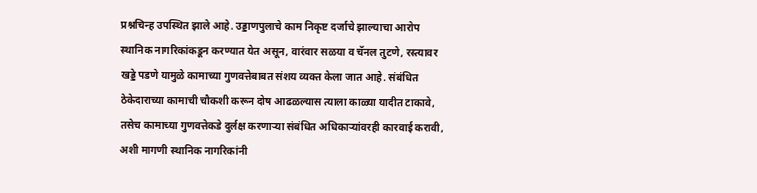प्रश्नचिन्ह उपस्थित झाले आहे. उड्डाणपुलाचे काम निकृष्ट दर्जाचे झाल्याचा आरोप स्थानिक नागरिकांकडून करण्यात येत असून, वारंवार सळया व चॅनल तुटणे, रस्त्यावर खड्डे पडणे यामुळे कामाच्या गुणवत्तेबाबत संशय व्यक्त केला जात आहे. संबंधित ठेकेदाराच्या कामाची चौकशी करून दोष आढळल्यास त्याला काळ्या यादीत टाकावे, तसेच कामाच्या गुणवत्तेकडे दुर्लक्ष करणाऱ्या संबंधित अधिकाऱ्यांवरही कारवाई करावी, अशी मागणी स्थानिक नागरिकांनी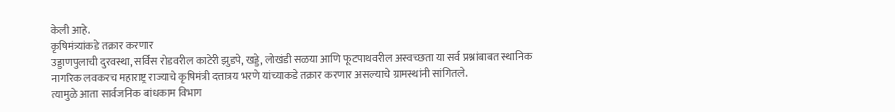केली आहे.
कृषिमंत्र्यांकडे तक्रार करणार
उड्डाणपुलाची दुरवस्था, सर्विस रोडवरील काटेरी झुडपे, खड्डे, लोखंडी सळया आणि फूटपाथवरील अस्वच्छता या सर्व प्रश्नांबाबत स्थानिक नागरिक लवकरच महाराष्ट्र राज्याचे कृषिमंत्री दत्तात्रय भरणे यांच्याकडे तक्रार करणार असल्याचे ग्रामस्थांनी सांगितले.
त्यामुळे आता सार्वजनिक बांधकाम विभाग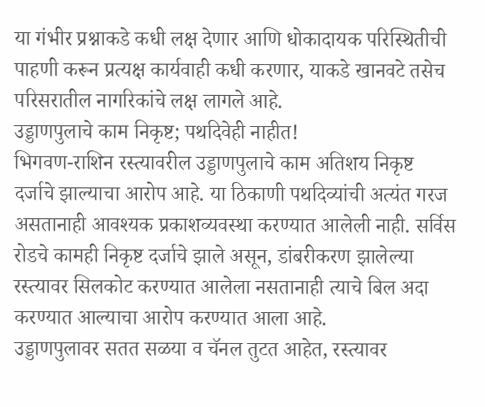या गंभीर प्रश्नाकडे कधी लक्ष देणार आणि धोकादायक परिस्थितीची पाहणी करून प्रत्यक्ष कार्यवाही कधी करणार, याकडे खानवटे तसेच परिसरातील नागरिकांचे लक्ष लागले आहे.
उड्डाणपुलाचे काम निकृष्ट; पथदिवेही नाहीत!
भिगवण-राशिन रस्त्यावरील उड्डाणपुलाचे काम अतिशय निकृष्ट दर्जाचे झाल्याचा आरोप आहे. या ठिकाणी पथदिव्यांची अत्यंत गरज असतानाही आवश्यक प्रकाशव्यवस्था करण्यात आलेली नाही. सर्विस रोडचे कामही निकृष्ट दर्जाचे झाले असून, डांबरीकरण झालेल्या रस्त्यावर सिलकोट करण्यात आलेला नसतानाही त्याचे बिल अदा करण्यात आल्याचा आरोप करण्यात आला आहे.
उड्डाणपुलावर सतत सळया व चॅनल तुटत आहेत, रस्त्यावर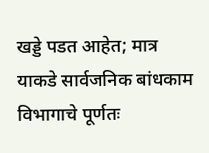खड्डे पडत आहेत; मात्र याकडे सार्वजनिक बांधकाम विभागाचे पूर्णतः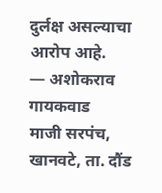दुर्लक्ष असल्याचा आरोप आहे.
— अशोकराव गायकवाड
माजी सरपंच, खानवटे, ता. दौंड